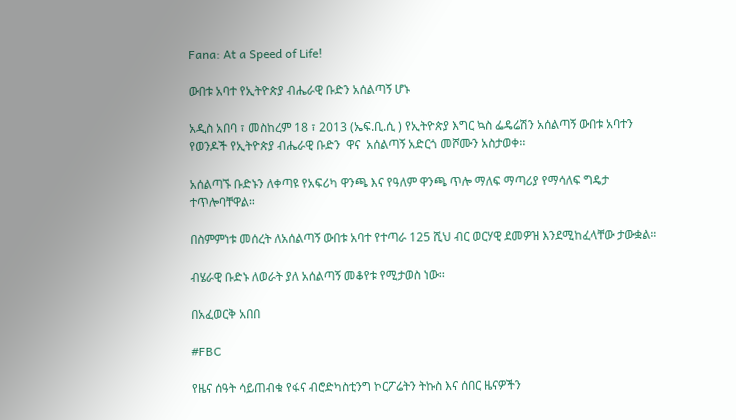Fana: At a Speed of Life!

ውበቱ አባተ የኢትዮጵያ ብሔራዊ ቡድን አሰልጣኝ ሆኑ

አዲስ አበባ ፣ መስከረም 18 ፣ 2013 (ኤፍ.ቢ.ሲ ) የኢትዮጵያ እግር ኳስ ፌዴሬሽን አሰልጣኝ ውበቱ አባተን የወንዶች የኢትዮጵያ ብሔራዊ ቡድን  ዋና  አሰልጣኝ አድርጎ መሾሙን አስታወቀ፡፡

አሰልጣኙ ቡድኑን ለቀጣዩ የአፍሪካ ዋንጫ እና የዓለም ዋንጫ ጥሎ ማለፍ ማጣሪያ የማሳለፍ ግዴታ ተጥሎባቸዋል።

በስምምነቱ መሰረት ለአሰልጣኝ ውበቱ አባተ የተጣራ 125 ሺህ ብር ወርሃዊ ደመዎዝ እንደሚከፈላቸው ታውቋል።

ብሄራዊ ቡድኑ ለወራት ያለ አሰልጣኝ መቆየቱ የሚታወስ ነው፡፡

በአፈወርቅ አበበ

#FBC

የዜና ሰዓት ሳይጠብቁ የፋና ብሮድካስቲንግ ኮርፖሬትን ትኩስ እና ሰበር ዜናዎችን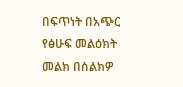በፍጥነት በአጭር የፅሁፍ መልዕክት መልክ በስልክዎ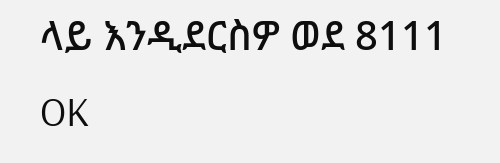ላይ እንዲደርስዎ ወደ 8111 OK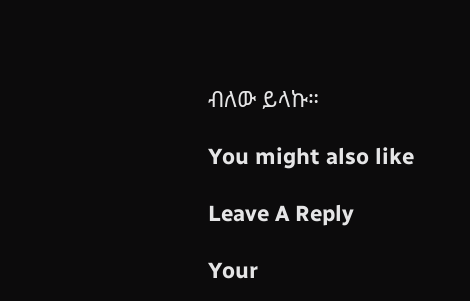ብለው ይላኩ።

You might also like

Leave A Reply

Your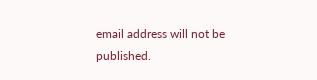email address will not be published.